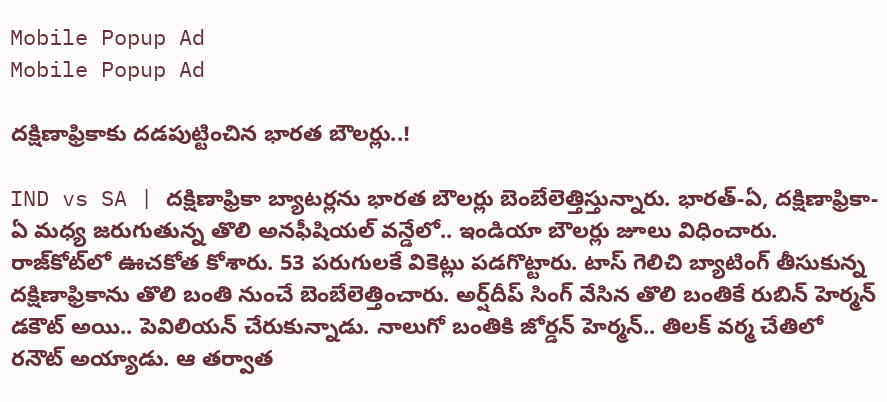Mobile Popup Ad
Mobile Popup Ad

దక్షిణాఫ్రికాకు దడపుట్టించిన భారత బౌలర్లు..!

IND vs SA | దక్షిణాఫ్రికా బ్యాటర్లను భారత బౌలర్లు బెంబేలెత్తిస్తున్నారు. భారత్-ఏ, దక్షిణాఫ్రికా-ఏ మధ్య జరుగుతున్న తొలి అనఫీషియల్ వన్డేలో.. ఇండియా బౌలర్లు జూలు విధించారు. రాజ్‌కోట్‌లో ఊచకోత కోశారు. 53 పరుగులకే వికెట్లు పడగొట్టారు. టాస్ గెలిచి బ్యాటింగ్ తీసుకున్న దక్షిణాఫ్రికాను తొలి బంతి నుంచే బెంబేలెత్తించారు. అర్ష్‌దీప్ సింగ్ వేసిన తొలి బంతికే రుబిన్ హెర్మన్ డకౌట్‌ అయి.. పెవిలియన్ చేరుకున్నాడు. నాలుగో బంతికి జోర్డన్ హెర్మన్.. తిలక్ వర్మ చేతిలో రనౌట్ అయ్యాడు. ఆ తర్వాత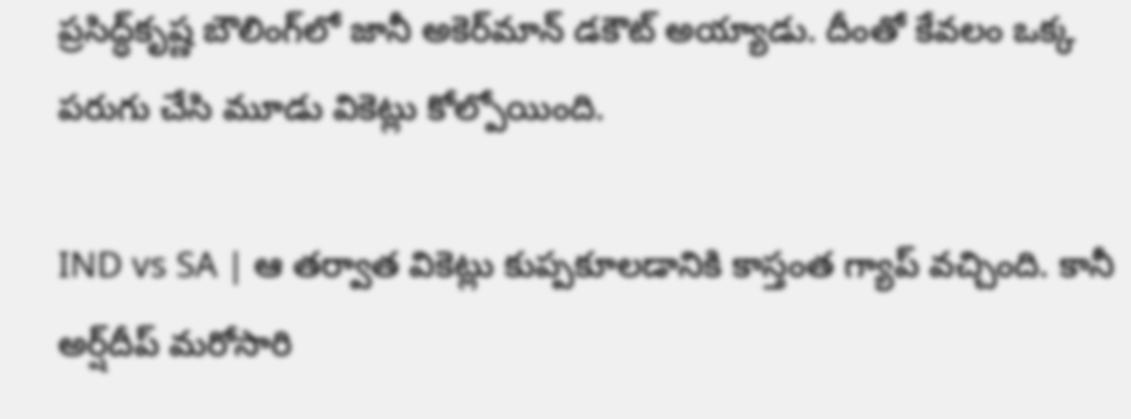ప్రసిద్ధ్‌కృష్ణ బౌలింగ్‌లో జానీ అకెర్‌మాన్ డకౌట్ అయ్యాడు. దీంతో కేవలం ఒక్క పరుగు చేసి మూడు వికెట్లు కోల్పోయింది.

IND vs SA | ఆ తర్వాత వికెట్లు కుప్పకూలడానికి కాస్తంత గ్యాప్ వచ్చింది. కానీ అర్ష్‌దీప్ మరోసారి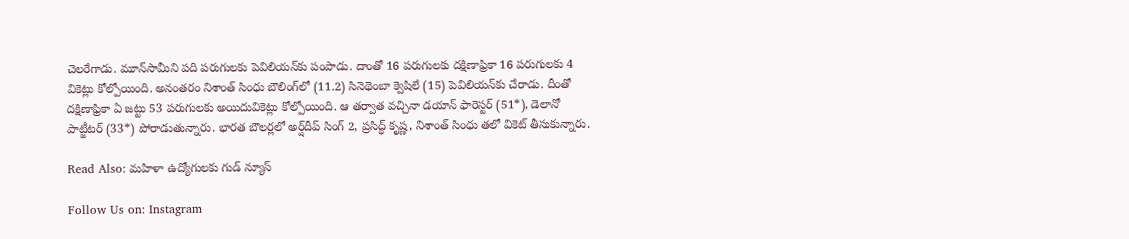చెలరేగాడు. మూన్‌సామీని పది పరుగులకు పెవిలియన్‌కు పంపాడు. దాంతో 16 పరుగులకు దక్షిణాఫ్రికా 16 పరుగులకు 4 వికెట్లు కోల్పోయింది. అనంతరం నిశాంత్‌ సింధు బౌలింగ్‌లో (11.2) సినెథెంబా క్వెషిలే (15) పెవిలియన్‌కు చేరాడు. దీంతో దక్షిణాఫ్రికా ఏ జట్టు 53 పరుగులకు అయిదువికెట్లు కోల్పోయింది. ఆ తర్వాత వచ్చినా డయాన్ ఫారెస్టర్ (51*), డెలానో పాట్జీటర్ (33*) పోరాడుతున్నారు. భారత బౌలర్లలో అర్ష్‌దీప్‌ సింగ్‌ 2, ప్రసిద్ధ్‌ కృష్ణ, నిశాంత్‌ సింధు తలో వికెట్‌ తీసుకున్నారు.

Read Also: మహిళా ఉద్యోగులకు గుడ్ న్యూస్

Follow Us on: Instagram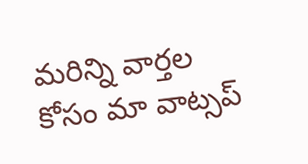మ‌రిన్ని వార్త‌ల కోసం మా వాట్స‌ప్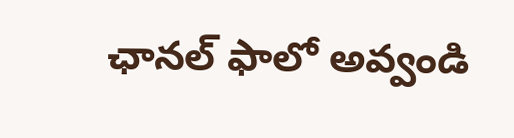ఛాన‌ల్ ఫాలో అవ్వండి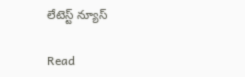లేటెస్ట్ న్యూస్‌

Read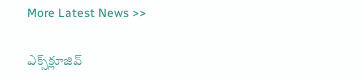More Latest News >>

ఎక్స్‌క్లూజివ్‌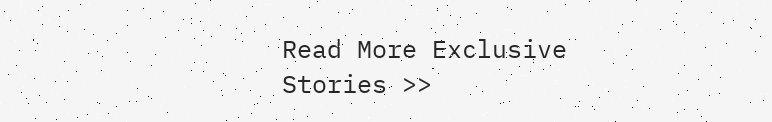Read More Exclusive Stories >>